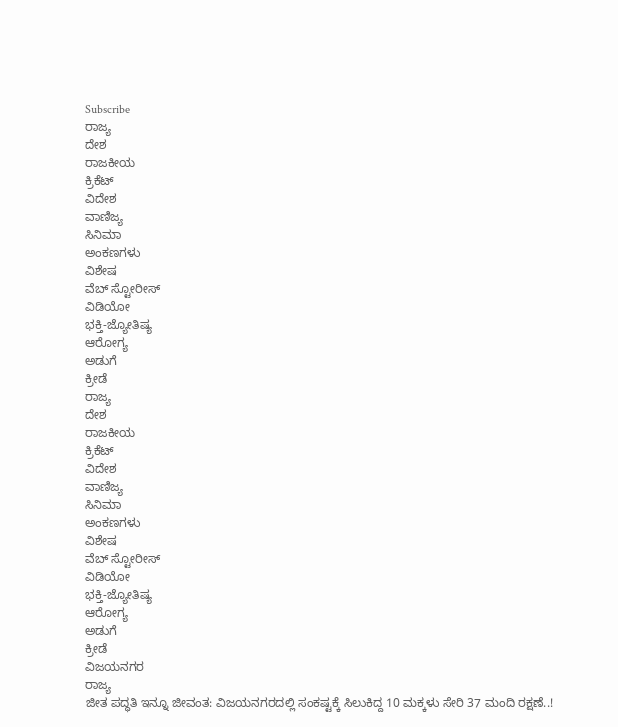Subscribe
ರಾಜ್ಯ
ದೇಶ
ರಾಜಕೀಯ
ಕ್ರಿಕೆಟ್
ವಿದೇಶ
ವಾಣಿಜ್ಯ
ಸಿನಿಮಾ
ಅಂಕಣಗಳು
ವಿಶೇಷ
ವೆಬ್ ಸ್ಟೋರೀಸ್
ವಿಡಿಯೋ
ಭಕ್ತಿ-ಜ್ಯೋತಿಷ್ಯ
ಆರೋಗ್ಯ
ಅಡುಗೆ
ಕ್ರೀಡೆ
ರಾಜ್ಯ
ದೇಶ
ರಾಜಕೀಯ
ಕ್ರಿಕೆಟ್
ವಿದೇಶ
ವಾಣಿಜ್ಯ
ಸಿನಿಮಾ
ಅಂಕಣಗಳು
ವಿಶೇಷ
ವೆಬ್ ಸ್ಟೋರೀಸ್
ವಿಡಿಯೋ
ಭಕ್ತಿ-ಜ್ಯೋತಿಷ್ಯ
ಆರೋಗ್ಯ
ಅಡುಗೆ
ಕ್ರೀಡೆ
ವಿಜಯನಗರ
ರಾಜ್ಯ
ಜೀತ ಪದ್ಧತಿ ಇನ್ನೂ ಜೀವಂತ: ವಿಜಯನಗರದಲ್ಲಿ ಸಂಕಷ್ಟಕ್ಕೆ ಸಿಲುಕಿದ್ದ 10 ಮಕ್ಕಳು ಸೇರಿ 37 ಮಂದಿ ರಕ್ಷಣೆ..!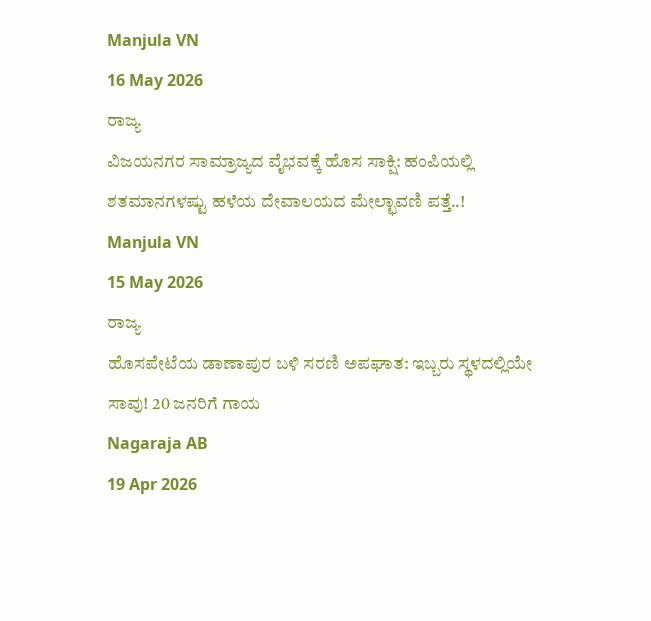Manjula VN
16 May 2026
ರಾಜ್ಯ
ವಿಜಯನಗರ ಸಾಮ್ರಾಜ್ಯದ ವೈಭವಕ್ಕೆ ಹೊಸ ಸಾಕ್ಷಿ: ಹಂಪಿಯಲ್ಲಿ ಶತಮಾನಗಳಷ್ಟು ಹಳೆಯ ದೇವಾಲಯದ ಮೇಲ್ಛಾವಣಿ ಪತ್ತೆ..!
Manjula VN
15 May 2026
ರಾಜ್ಯ
ಹೊಸಪೇಟೆಯ ಡಾಣಾಪುರ ಬಳಿ ಸರಣಿ ಅಪಘಾತ: ಇಬ್ಬರು ಸ್ಥಳದಲ್ಲಿಯೇ ಸಾವು! 20 ಜನರಿಗೆ ಗಾಯ
Nagaraja AB
19 Apr 2026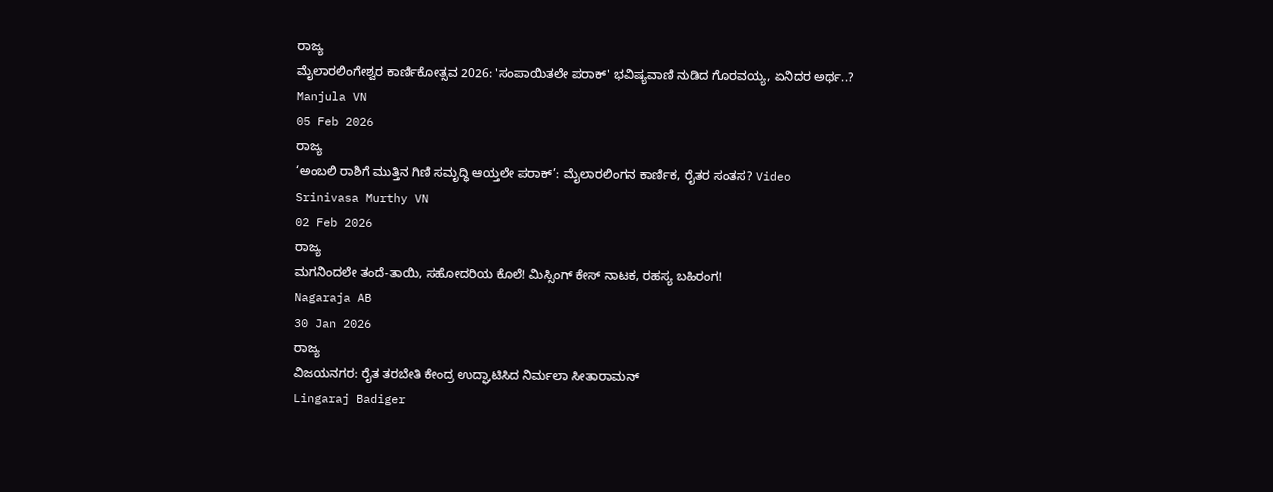ರಾಜ್ಯ
ಮೈಲಾರಲಿಂಗೇಶ್ವರ ಕಾರ್ಣಿಕೋತ್ಸವ 2026: 'ಸಂಪಾಯಿತಲೇ ಪರಾಕ್' ಭವಿಷ್ಯವಾಣಿ ನುಡಿದ ಗೊರವಯ್ಯ, ಏನಿದರ ಅರ್ಥ..?
Manjula VN
05 Feb 2026
ರಾಜ್ಯ
‘ಅಂಬಲಿ ರಾಶಿಗೆ ಮುತ್ತಿನ ಗಿಣಿ ಸಮೃದ್ಧಿ ಆಯ್ತಲೇ ಪರಾಕ್’: ಮೈಲಾರಲಿಂಗನ ಕಾರ್ಣಿಕ, ರೈತರ ಸಂತಸ? Video
Srinivasa Murthy VN
02 Feb 2026
ರಾಜ್ಯ
ಮಗನಿಂದಲೇ ತಂದೆ-ತಾಯಿ, ಸಹೋದರಿಯ ಕೊಲೆ! ಮಿಸ್ಸಿಂಗ್ ಕೇಸ್ ನಾಟಕ, ರಹಸ್ಯ ಬಹಿರಂಗ!
Nagaraja AB
30 Jan 2026
ರಾಜ್ಯ
ವಿಜಯನಗರ: ರೈತ ತರಬೇತಿ ಕೇಂದ್ರ ಉದ್ಘಾಟಿಸಿದ ನಿರ್ಮಲಾ ಸೀತಾರಾಮನ್
Lingaraj Badiger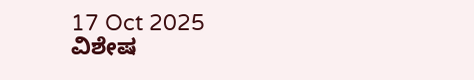17 Oct 2025
ವಿಶೇಷ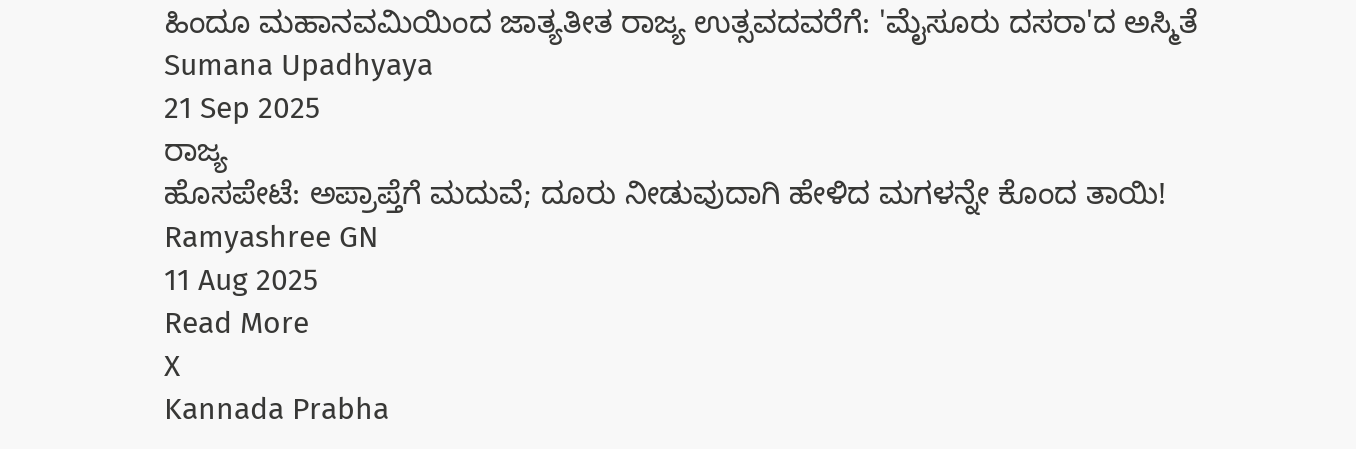ಹಿಂದೂ ಮಹಾನವಮಿಯಿಂದ ಜಾತ್ಯತೀತ ರಾಜ್ಯ ಉತ್ಸವದವರೆಗೆ: 'ಮೈಸೂರು ದಸರಾ'ದ ಅಸ್ಮಿತೆ
Sumana Upadhyaya
21 Sep 2025
ರಾಜ್ಯ
ಹೊಸಪೇಟೆ: ಅಪ್ರಾಪ್ತೆಗೆ ಮದುವೆ; ದೂರು ನೀಡುವುದಾಗಿ ಹೇಳಿದ ಮಗಳನ್ನೇ ಕೊಂದ ತಾಯಿ!
Ramyashree GN
11 Aug 2025
Read More
X
Kannada Prabha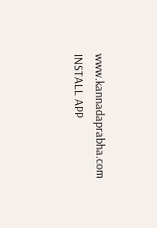www.kannadaprabha.com
INSTALL APP